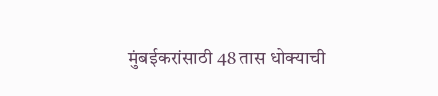मुंबईकरांसाठी 48 तास धोक्याची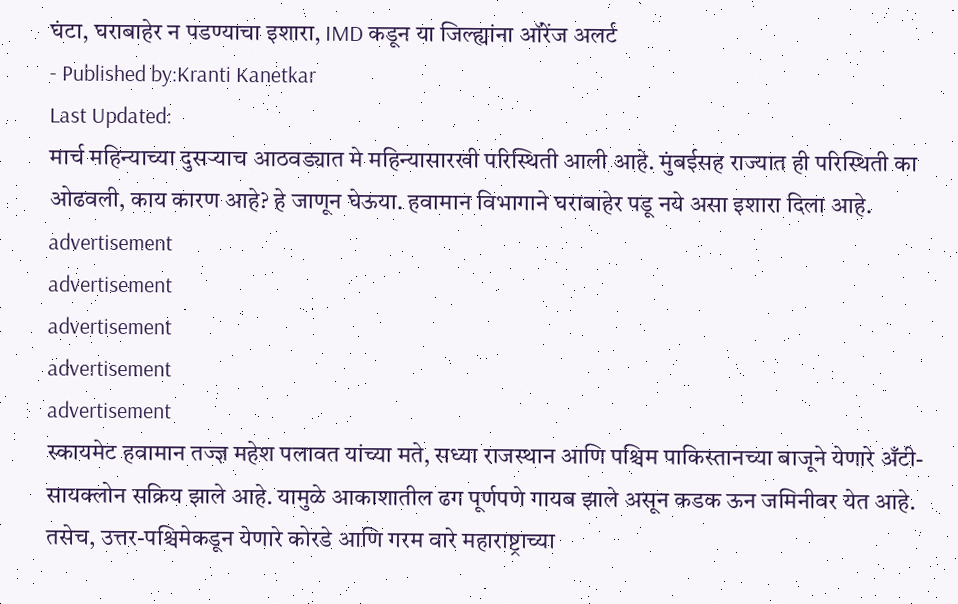घंटा, घराबाहेर न पडण्याचा इशारा, IMD कडून या जिल्ह्यांना ऑरेंज अलर्ट
- Published by:Kranti Kanetkar
Last Updated:
मार्च महिन्याच्या दुसऱ्याच आठवड्यात मे महिन्यासारखी परिस्थिती आली आहे. मुंबईसह राज्यात ही परिस्थिती का ओढवली, काय कारण आहे? हे जाणून घेऊया. हवामान विभागाने घराबाहेर पडू नये असा इशारा दिला आहे.
advertisement
advertisement
advertisement
advertisement
advertisement
स्कायमेट हवामान तज्ज्ञ महेश पलावत यांच्या मते, सध्या राजस्थान आणि पश्चिम पाकिस्तानच्या बाजूने येणारे अँटी-सायक्लोन सक्रिय झाले आहे. यामुळे आकाशातील ढग पूर्णपणे गायब झाले असून कडक ऊन जमिनीवर येत आहे. तसेच, उत्तर-पश्चिमेकडून येणारे कोरडे आणि गरम वारे महाराष्ट्राच्या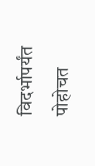विदर्भापर्यंत पोहोचत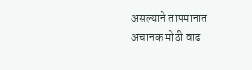असल्याने तापमानात अचानक मोठी वाढ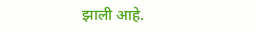झाली आहे.